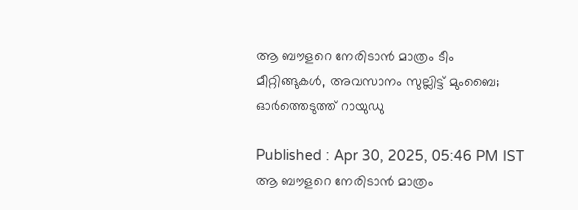ആ ബൗളറെ നേരിടാൻ മാത്രം ടീം മീറ്റിങ്ങുകള്‍, അവസാനം സുല്ലിട്ട് മുംബൈ; ഓർത്തെടുത്ത് റായുഡു

Published : Apr 30, 2025, 05:46 PM IST
ആ ബൗളറെ നേരിടാൻ മാത്രം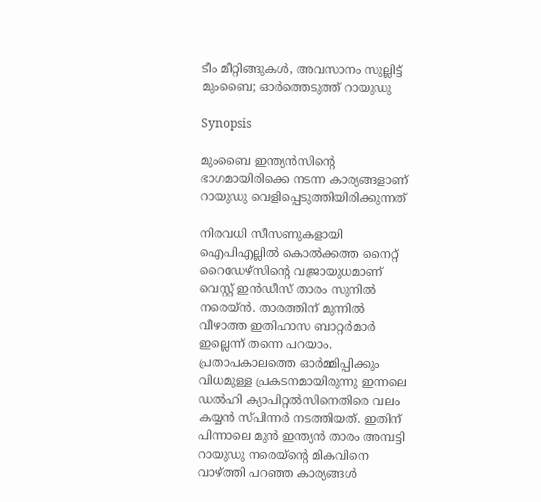ടീം മീറ്റിങ്ങുകള്‍, അവസാനം സുല്ലിട്ട് മുംബൈ; ഓർത്തെടുത്ത് റായുഡു

Synopsis

മുംബൈ ഇന്ത്യൻസിന്റെ ഭാഗമായിരിക്കെ നടന്ന കാര്യങ്ങളാണ് റായുഡു വെളിപ്പെടുത്തിയിരിക്കുന്നത്

നിരവധി സീസണുകളായി ഐപിഎല്ലില്‍ കൊല്‍ക്കത്ത നൈറ്റ് റൈഡ‍േഴ്‌സിന്റെ വജ്രായുധമാണ് വെസ്റ്റ് ഇൻഡീസ് താരം സുനില്‍ നരെയ്‌ൻ. താരത്തിന് മുന്നില്‍ വീഴാത്ത ഇതിഹാസ ബാറ്റര്‍മാര്‍ ഇല്ലെന്ന് തന്നെ പറയാം. പ്രതാപകാലത്തെ ഓര്‍മ്മിപ്പിക്കും വിധമുള്ള പ്രകടനമായിരുന്നു ഇന്നലെ ഡല്‍ഹി ക്യാപിറ്റല്‍സിനെതിരെ വലം കയ്യൻ സ്പിന്നര്‍ നടത്തിയത്. ഇതിന് പിന്നാലെ മുൻ ഇന്ത്യൻ താരം അമ്പട്ടി റായുഡു നരെയ്ൻ്റെ മികവിനെ വാഴ്ത്തി പറഞ്ഞ കാര്യങ്ങള്‍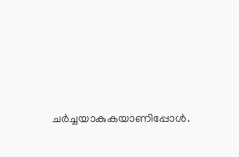ചര്‍ച്ചയാകുകയാണിപ്പോള്‍.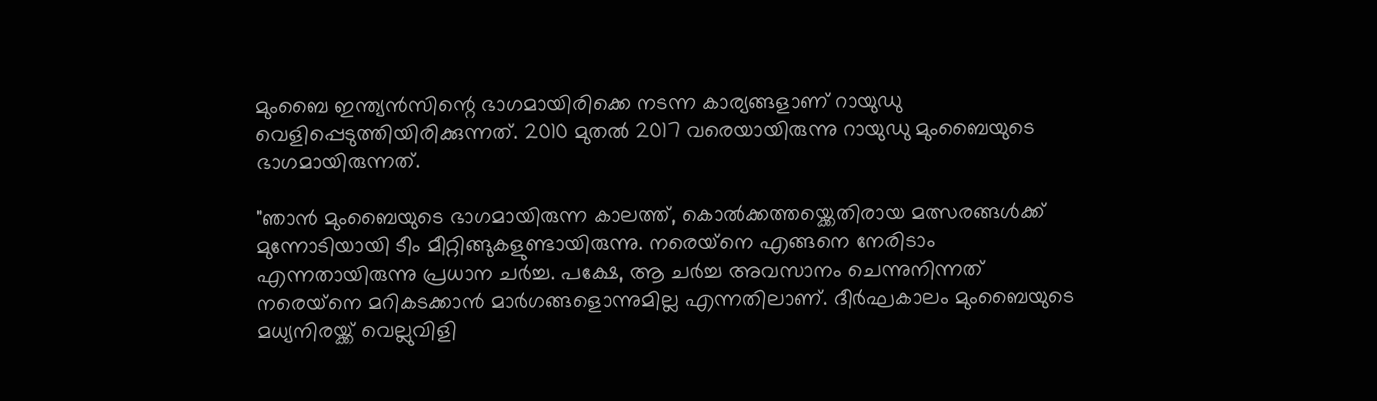മുംബൈ ഇന്ത്യൻസിന്റെ ഭാഗമായിരിക്കെ നടന്ന കാര്യങ്ങളാണ് റായുഡു വെളിപ്പെടുത്തിയിരിക്കുന്നത്. 2010 മുതല്‍ 2017 വരെയായിരുന്നു റായുഡു മുംബൈയുടെ ഭാഗമായിരുന്നത്.

"ഞാൻ മുംബൈയുടെ ഭാഗമായിരുന്ന കാലത്ത്, കൊല്‍ക്കത്തയ്ക്കെതിരായ മത്സരങ്ങള്‍ക്ക് മുന്നോടിയായി ടീം മീറ്റിങ്ങുകളുണ്ടായിരുന്നു. നരെയ്‌നെ എങ്ങനെ നേരിടാം എന്നതായിരുന്നു പ്രധാന ചര്‍ച്ച. പക്ഷേ, ആ ചര്‍ച്ച അവസാനം ചെന്നുനിന്നത് നരെയ്‌നെ മറികടക്കാൻ മാര്‍ഗങ്ങളൊന്നുമില്ല എന്നതിലാണ്. ദീര്‍ഘകാലം മുംബൈയുടെ മധ്യനിരയ്ക്ക് വെല്ലുവിളി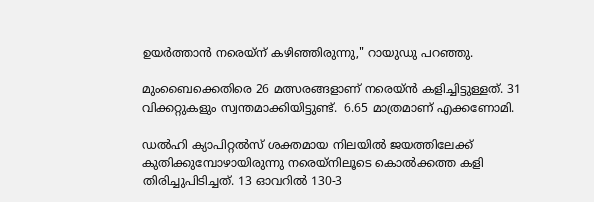ഉയ‍ര്‍ത്താൻ നരെയ്‌ന് കഴിഞ്ഞിരുന്നു," റായുഡു പറഞ്ഞു.

മുംബൈക്കെതിരെ 26 മത്സരങ്ങളാണ് നരെയ്‌ൻ കളിച്ചിട്ടുള്ളത്. 31 വിക്കറ്റുകളും സ്വന്തമാക്കിയിട്ടുണ്ട്.  6.65 മാത്രമാണ് എക്കണോമി.

ഡല്‍ഹി ക്യാപിറ്റല്‍സ് ശക്തമായ നിലയില്‍ ജയത്തിലേക്ക് കുതിക്കുമ്പോഴായിരുന്നു നരെയ്‌നിലൂടെ കൊല്‍ക്കത്ത കളി തിരിച്ചുപിടിച്ചത്. 13 ഓവറില്‍ 130-3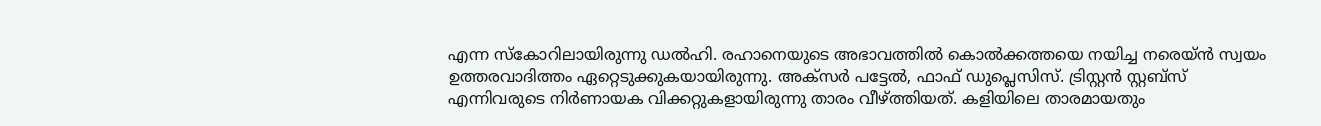എന്ന സ്കോറിലായിരുന്നു ഡല്‍ഹി. രഹാനെയുടെ അഭാവത്തില്‍ കൊല്‍ക്കത്തയെ നയിച്ച നരെയ്ൻ സ്വയം ഉത്തരവാദിത്തം ഏറ്റെടുക്കുകയായിരുന്നു. അക്സ‍‍ര്‍ പട്ടേല്‍, ഫാഫ് ഡുപ്ലെസിസ്. ട്രിസ്റ്റൻ സ്റ്റബ്‌സ് എന്നിവരുടെ നിര്‍ണായക വിക്കറ്റുകളായിരുന്നു താരം വീഴ്ത്തിയത്. കളിയിലെ താരമായതും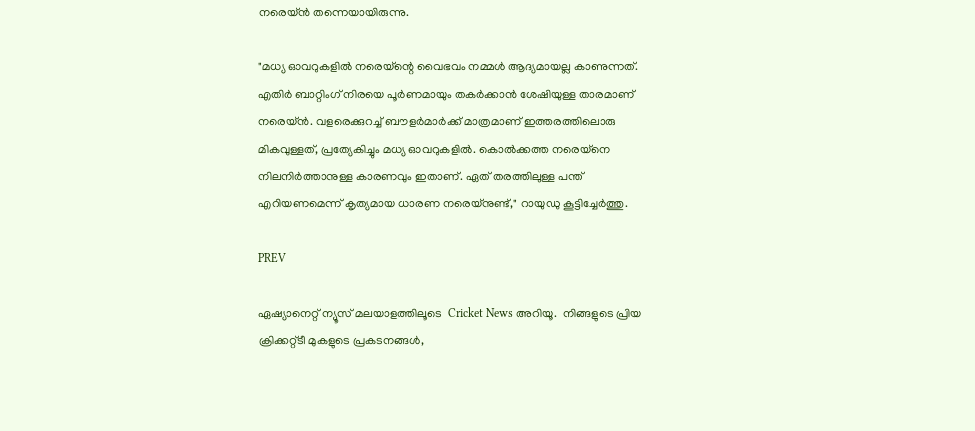നരെയ്ൻ തന്നെയായിരുന്നു.

"മധ്യ ഓവറുകളില്‍ നരെയ്‌ന്റെ വൈഭവം നമ്മള്‍ ആദ്യമായല്ല കാണുന്നത്. എതിര്‍ ബാറ്റിംഗ് നിരയെ പൂര്‍ണമായും തക‍ര്‍ക്കാൻ ശേഷിയുള്ള താരമാണ് നരെയ്ൻ. വളരെക്കുറച്ച് ബൗളര്‍മാര്‍ക്ക് മാത്രമാണ് ഇത്തരത്തിലൊരു മികവുള്ളത്, പ്രത്യേകിച്ചും മധ്യ ഓവറുകളില്‍. കൊല്‍ക്കത്ത നരെയ്‌നെ നിലനി‍‍ര്‍ത്താനുള്ള കാരണവും ഇതാണ്. ഏത് തരത്തിലുള്ള പന്ത് എറിയണമെന്ന് കൃത്യമായ ധാരണ നരെയ്നുണ്ട്," റായുഡു കൂട്ടിച്ചേര്‍ത്തു.

PREV

ഏഷ്യാനെറ്റ് ന്യൂസ് മലയാളത്തിലൂടെ  Cricket News അറിയൂ.  നിങ്ങളുടെ പ്രിയ ക്രിക്കറ്റ്ടീ മുകളുടെ പ്രകടനങ്ങൾ,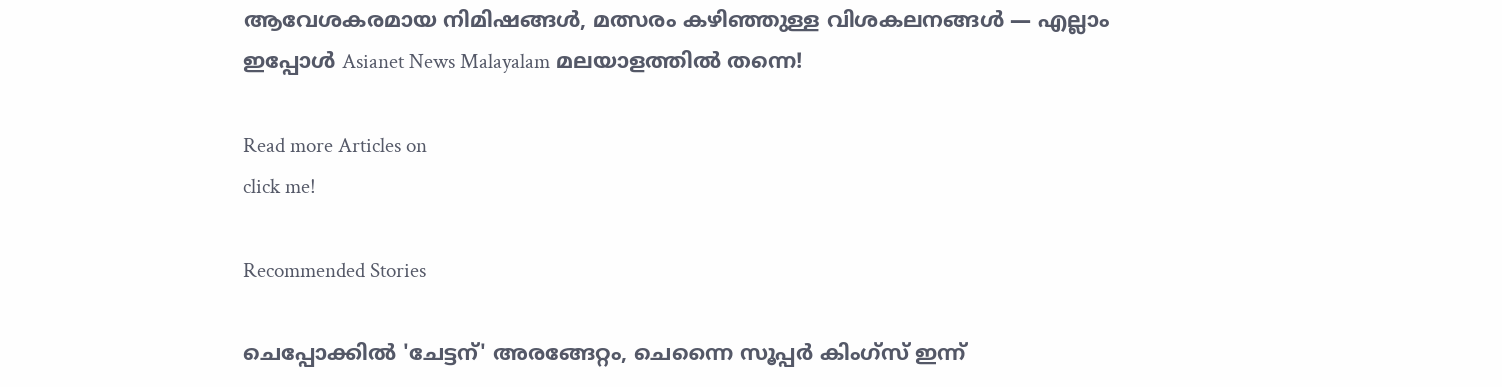ആവേശകരമായ നിമിഷങ്ങൾ, മത്സരം കഴിഞ്ഞുള്ള വിശകലനങ്ങൾ — എല്ലാം ഇപ്പോൾ Asianet News Malayalam മലയാളത്തിൽ തന്നെ!

Read more Articles on
click me!

Recommended Stories

ചെപ്പോക്കില്‍ 'ചേട്ടന്' അരങ്ങേറ്റം, ചെന്നൈ സൂപ്പര്‍ കിംഗ്സ് ഇന്ന്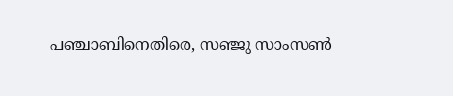പഞ്ചാബിനെതിരെ, സഞ്ജു സാംസണ്‍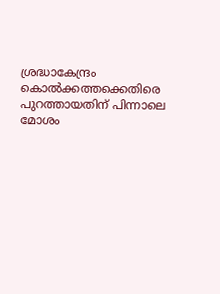ശ്രദ്ധാകേന്ദ്രം
കൊൽക്കത്തക്കെതിരെ പുറത്തായതിന് പിന്നാലെ മോശം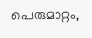പെരുമാറ്റം,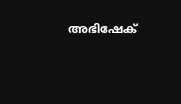അഭിഷേക്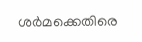ശര്‍മക്കെതിരെ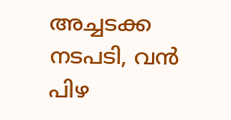അച്ചടക്ക നടപടി, വൻ പിഴ